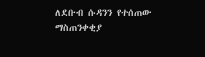ለደቡብ ሱዳንን የተሰጠው ማስጠንቀቂያ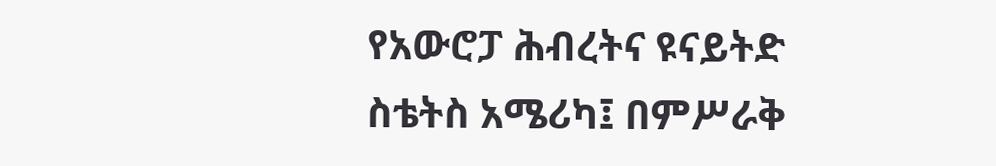የአውሮፓ ሕብረትና ዩናይትድ ስቴትስ አሜሪካ፤ በምሥራቅ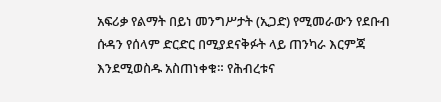አፍሪቃ የልማት በይነ መንግሥታት (ኢጋድ) የሚመራውን የደቡብ ሱዳን የሰላም ድርድር በሚያደናቅፉት ላይ ጠንካራ እርምጃ እንደሚወስዱ አስጠነቀቁ። የሕብረቱና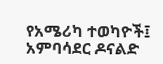የአሜሪካ ተወካዮች፤ አምባሳደር ዶናልድ